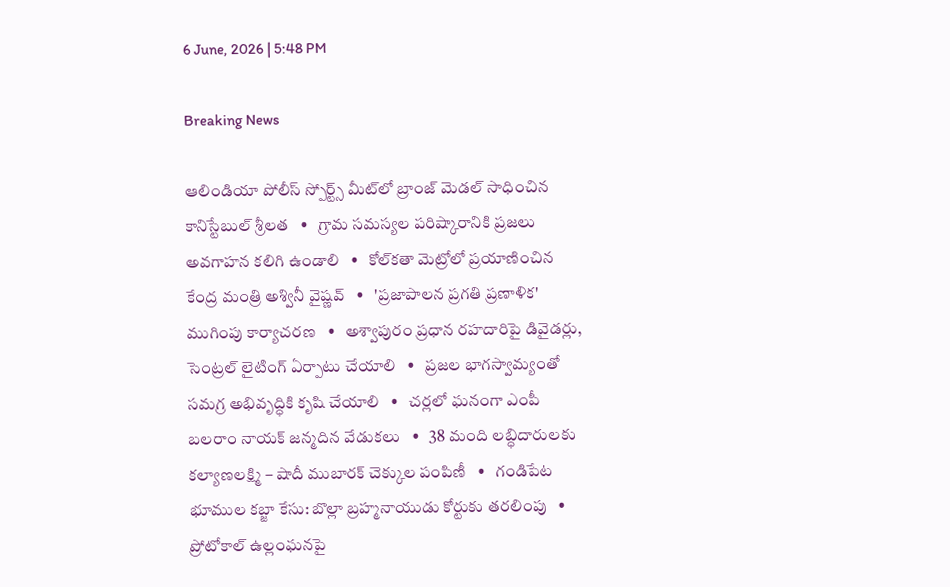6 June, 2026 | 5:48 PM

Breaking News

ఆలిండియా పోలీస్ స్పోర్ట్స్ మీట్‌లో బ్రాంజ్ మెడల్ సాధించిన కానిస్టేబుల్ శ్రీలత   •   గ్రామ సమస్యల పరిష్కారానికి ప్రజలు అవగాహన కలిగి ఉండాలి   •   కోల్‌కతా మెట్రోలో ప్రయాణించిన కేంద్ర మంత్రి అశ్వినీ వైష్ణవ్‌   •   'ప్రజాపాలన ప్రగతి ప్రణాళిక' ముగింపు కార్యాచరణ   •   అశ్వాపురం ప్రధాన రహదారిపై డివైడర్లు, సెంట్రల్ లైటింగ్ ఏర్పాటు చేయాలి   •   ప్రజల భాగస్వామ్యంతో సమగ్ర అభివృద్ధికి కృషి చేయాలి   •   చర్లలో ఘనంగా ఎంపీ బలరాం నాయక్ జన్మదిన వేడుకలు   •   38 మంది లబ్ధిదారులకు కల్యాణలక్ష్మి – షాదీ ముబారక్ చెక్కుల పంపిణీ   •   గండిపేట భూముల కబ్జా కేసు: బొల్లా బ్రహ్మనాయుడు కోర్టుకు తరలింపు   •   ప్రోటోకాల్ ఉల్లంఘనపై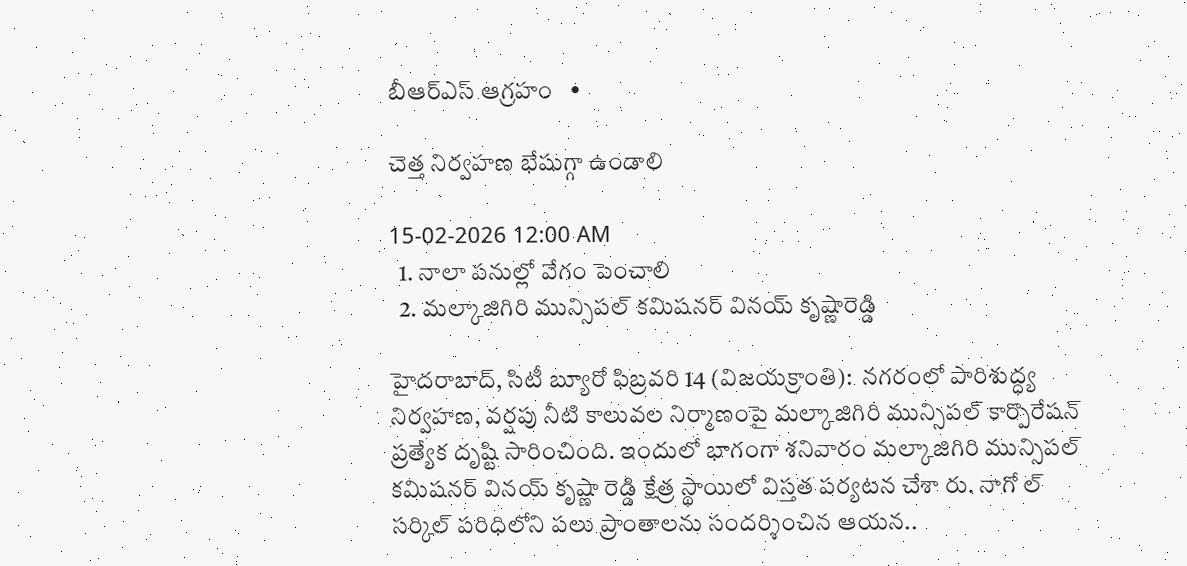బీఆర్ఎస్ ఆగ్రహం   •

చెత్త నిర్వహణ భేషుగ్గా ఉండాలి

15-02-2026 12:00 AM
  1. నాలా పనుల్లో వేగం పెంచాలి
  2. మల్కాజిగిరి మున్సిపల్ కమిషనర్ వినయ్ కృష్ణారెడ్డి

హైదరాబాద్, సిటీ బ్యూరో ఫిబ్రవరి 14 (విజయక్రాంతి):  నగరంలో పారిశుద్ధ్య నిర్వహణ, వర్షపు నీటి కాలువల నిర్మాణంపై మల్కాజిగిరి మున్సిపల్ కార్పొరేషన్ ప్రత్యేక దృష్టి సారించింది. ఇందులో భాగంగా శనివారం మల్కాజిగిరి మున్సిపల్ కమిషనర్ వినయ్ కృష్ణా రెడ్డి క్షేత్ర స్థాయిలో విస్తత పర్యటన చేశా రు. నాగో ల్ సర్కిల్ పరిధిలోని పలు ప్రాంతాలను సందర్శించిన ఆయన..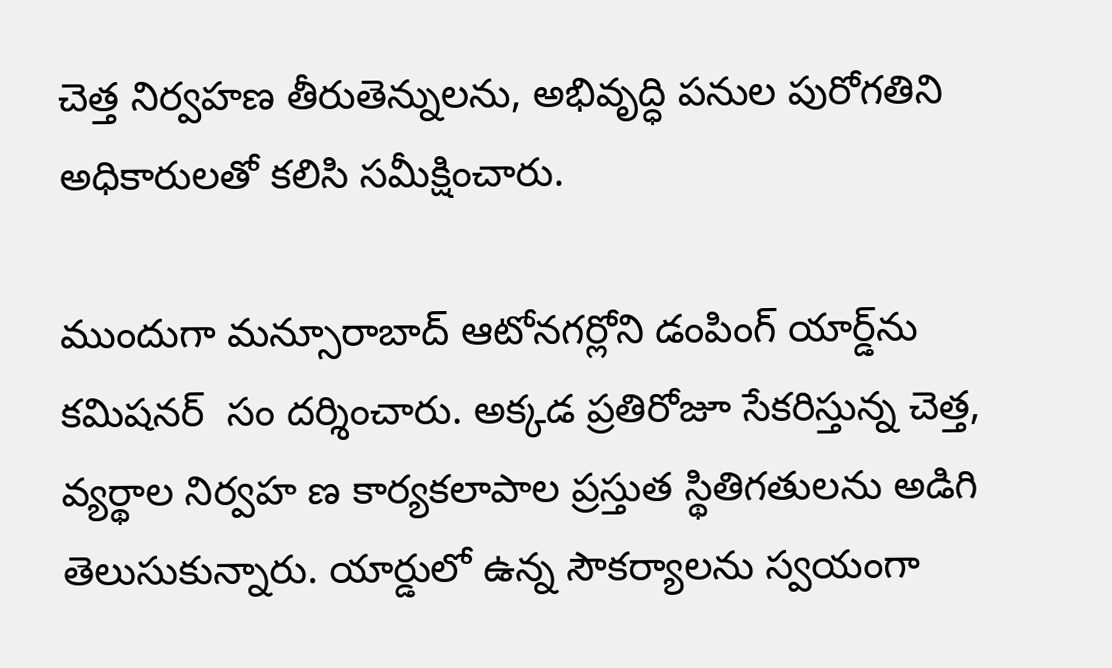చెత్త నిర్వహణ తీరుతెన్నులను, అభివృద్ధి పనుల పురోగతిని అధికారులతో కలిసి సమీక్షించారు.

ముందుగా మన్సూరాబాద్ ఆటోనగర్లోని డంపింగ్ యార్డ్‌ను కమిషనర్  సం దర్శించారు. అక్కడ ప్రతిరోజూ సేకరిస్తున్న చెత్త, వ్యర్థాల నిర్వహ ణ కార్యకలాపాల ప్రస్తుత స్థితిగతులను అడిగి తెలుసుకున్నారు. యార్డులో ఉన్న సౌకర్యాలను స్వయంగా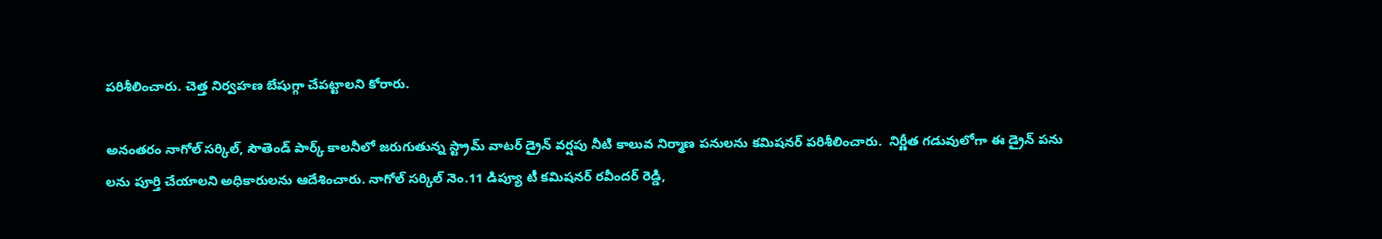పరిశీలించారు. చెత్త నిర్వహణ బేషుగ్గా చేపట్టాలని కోరారు.

అనంతరం నాగోల్ సర్కిల్, సౌతెండ్ పార్క్ కాలనీలో జరుగుతున్న స్ట్రామ్ వాటర్ డ్రైన్ వర్షపు నీటి కాలువ నిర్మాణ పనులను కమిషనర్ పరిశీలించారు.  నిర్ణీత గడువులోగా ఈ డ్రైన్ పను లను పూర్తి చేయాలని అధికారులను ఆదేశించారు. నాగోల్ సర్కిల్ నెం.11 డిప్యూ టీ కమిషనర్ రవీందర్ రెడ్డి,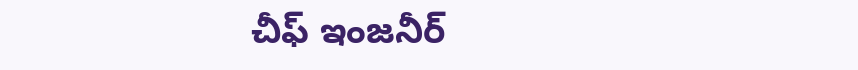చీఫ్ ఇంజనీర్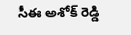సీఈ అశోక్ రెడ్డి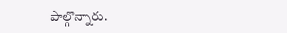పాల్గొన్నారు.